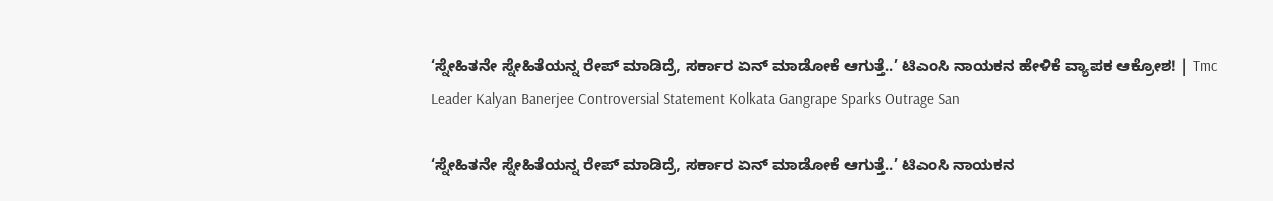‘ಸ್ನೇಹಿತನೇ ಸ್ನೇಹಿತೆಯನ್ನ ರೇಪ್‌ ಮಾಡಿದ್ರೆ, ಸರ್ಕಾರ ಏನ್‌ ಮಾಡೋಕೆ ಆಗುತ್ತೆ..’ ಟಿಎಂಸಿ ನಾಯಕನ ಹೇಳಿಕೆ ವ್ಯಾಪಕ ಆಕ್ರೋಶ! | Tmc Leader Kalyan Banerjee Controversial Statement Kolkata Gangrape Sparks Outrage San

‘ಸ್ನೇಹಿತನೇ ಸ್ನೇಹಿತೆಯನ್ನ ರೇಪ್‌ ಮಾಡಿದ್ರೆ, ಸರ್ಕಾರ ಏನ್‌ ಮಾಡೋಕೆ ಆಗುತ್ತೆ..’ ಟಿಎಂಸಿ ನಾಯಕನ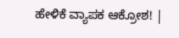ಹೇಳಿಕೆ ವ್ಯಾಪಕ ಆಕ್ರೋಶ! |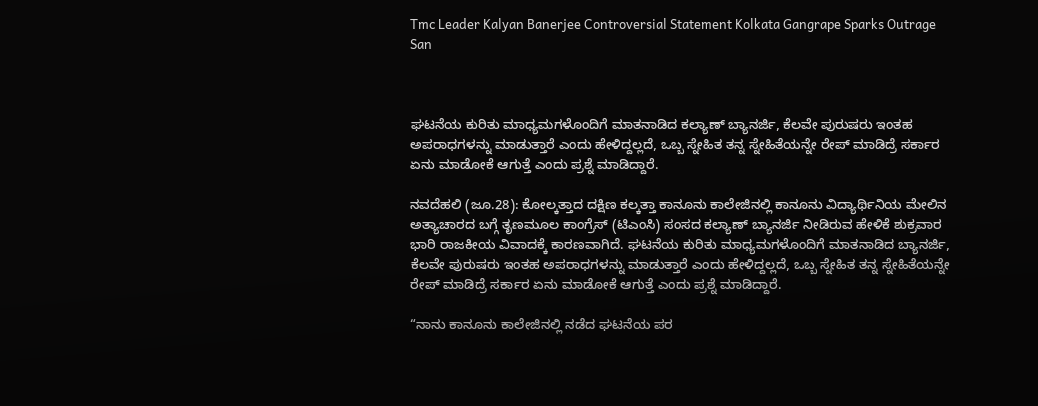Tmc Leader Kalyan Banerjee Controversial Statement Kolkata Gangrape Sparks Outrage San



ಘಟನೆಯ ಕುರಿತು ಮಾಧ್ಯಮಗಳೊಂದಿಗೆ ಮಾತನಾಡಿದ ಕಲ್ಯಾಣ್ ಬ್ಯಾನರ್ಜಿ, ಕೆಲವೇ ಪುರುಷರು ಇಂತಹ ಅಪರಾಧಗಳನ್ನು ಮಾಡುತ್ತಾರೆ ಎಂದು ಹೇಳಿದ್ದಲ್ಲದೆ, ಒಬ್ಬ ಸ್ನೇಹಿತ ತನ್ನ ಸ್ನೇಹಿತೆಯನ್ನೇ ರೇಪ್‌ ಮಾಡಿದ್ರೆ ಸರ್ಕಾರ ಏನು ಮಾಡೋಕೆ ಆಗುತ್ತೆ ಎಂದು ಪ್ರಶ್ನೆ ಮಾಡಿದ್ದಾರೆ.

ನವದೆಹಲಿ (ಜೂ.28): ಕೋಲ್ಕತ್ತಾದ ದಕ್ಷಿಣ ಕಲ್ಕತ್ತಾ ಕಾನೂನು ಕಾಲೇಜಿನಲ್ಲಿ ಕಾನೂನು ವಿದ್ಯಾರ್ಥಿನಿಯ ಮೇಲಿನ ಅತ್ಯಾಚಾರದ ಬಗ್ಗೆ ತೃಣಮೂಲ ಕಾಂಗ್ರೆಸ್ (ಟಿಎಂಸಿ) ಸಂಸದ ಕಲ್ಯಾಣ್ ಬ್ಯಾನರ್ಜಿ ನೀಡಿರುವ ಹೇಳಿಕೆ ಶುಕ್ರವಾರ ಭಾರಿ ರಾಜಕೀಯ ವಿವಾದಕ್ಕೆ ಕಾರಣವಾಗಿದೆ. ಘಟನೆಯ ಕುರಿತು ಮಾಧ್ಯಮಗಳೊಂದಿಗೆ ಮಾತನಾಡಿದ ಬ್ಯಾನರ್ಜಿ, ಕೆಲವೇ ಪುರುಷರು ಇಂತಹ ಅಪರಾಧಗಳನ್ನು ಮಾಡುತ್ತಾರೆ ಎಂದು ಹೇಳಿದ್ದಲ್ಲದೆ, ಒಬ್ಬ ಸ್ನೇಹಿತ ತನ್ನ ಸ್ನೇಹಿತೆಯನ್ನೇ ರೇಪ್‌ ಮಾಡಿದ್ರೆ ಸರ್ಕಾರ ಏನು ಮಾಡೋಕೆ ಆಗುತ್ತೆ ಎಂದು ಪ್ರಶ್ನೆ ಮಾಡಿದ್ದಾರೆ.

“ನಾನು ಕಾನೂನು ಕಾಲೇಜಿನಲ್ಲಿ ನಡೆದ ಘಟನೆಯ ಪರ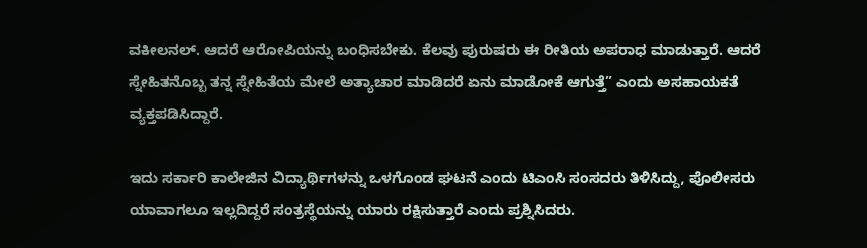ವಕೀಲನಲ್. ಆದರೆ ಆರೋಪಿಯನ್ನು ಬಂಧಿಸಬೇಕು. ಕೆಲವು ಪುರುಷರು ಈ ರೀತಿಯ ಅಪರಾಧ ಮಾಡುತ್ತಾರೆ. ಆದರೆ ಸ್ನೇಹಿತನೊಬ್ಬ ತನ್ನ ಸ್ನೇಹಿತೆಯ ಮೇಲೆ ಅತ್ಯಾಚಾರ ಮಾಡಿದರೆ ಏನು ಮಾಡೋಕೆ ಆಗುತ್ತೆ” ಎಂದು ಅಸಹಾಯಕತೆ ವ್ಯಕ್ತಪಡಿಸಿದ್ದಾರೆ.

ಇದು ಸರ್ಕಾರಿ ಕಾಲೇಜಿನ ವಿದ್ಯಾರ್ಥಿಗಳನ್ನು ಒಳಗೊಂಡ ಘಟನೆ ಎಂದು ಟಿಎಂಸಿ ಸಂಸದರು ತಿಳಿಸಿದ್ದು, ಪೊಲೀಸರು ಯಾವಾಗಲೂ ಇಲ್ಲದಿದ್ದರೆ ಸಂತ್ರಸ್ಥೆಯನ್ನು ಯಾರು ರಕ್ಷಿಸುತ್ತಾರೆ ಎಂದು ಪ್ರಶ್ನಿಸಿದರು.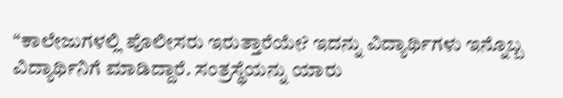“ಕಾಲೇಜುಗಳಲ್ಲಿ ಪೊಲೀಸರು ಇರುತ್ತಾರೆಯೇ? ಇದನ್ನು ವಿದ್ಯಾರ್ಥಿಗಳು ಇನ್ನೊಬ್ಬ ವಿದ್ಯಾರ್ಥಿನಿಗೆ ಮಾಡಿದ್ದಾರೆ. ಸಂತ್ರಸ್ಥೆಯನ್ನು ಯಾರು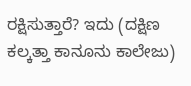ರಕ್ಷಿಸುತ್ತಾರೆ? ಇದು (ದಕ್ಷಿಣ ಕಲ್ಕತ್ತಾ ಕಾನೂನು ಕಾಲೇಜು)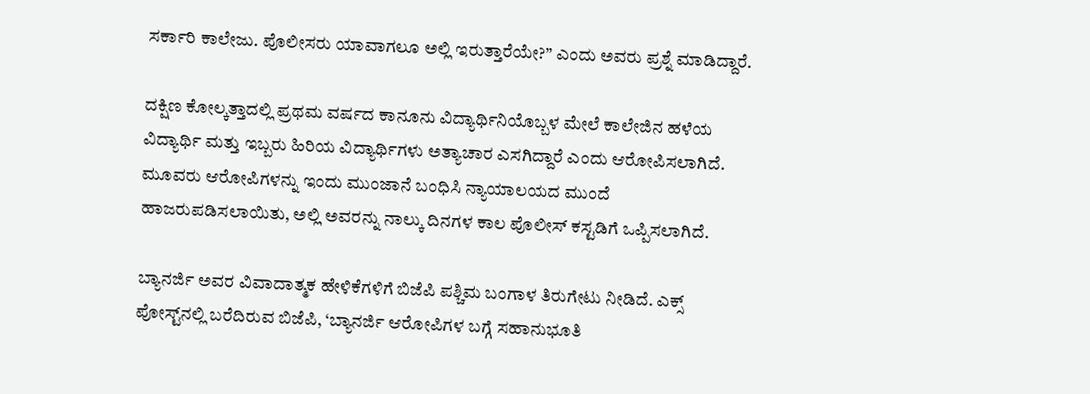ಸರ್ಕಾರಿ ಕಾಲೇಜು. ಪೊಲೀಸರು ಯಾವಾಗಲೂ ಅಲ್ಲಿ ಇರುತ್ತಾರೆಯೇ?” ಎಂದು ಅವರು ಪ್ರಶ್ನೆ ಮಾಡಿದ್ದಾರೆ.

ದಕ್ಷಿಣ ಕೋಲ್ಕತ್ತಾದಲ್ಲಿ ಪ್ರಥಮ ವರ್ಷದ ಕಾನೂನು ವಿದ್ಯಾರ್ಥಿನಿಯೊಬ್ಬಳ ಮೇಲೆ ಕಾಲೇಜಿನ ಹಳೆಯ ವಿದ್ಯಾರ್ಥಿ ಮತ್ತು ಇಬ್ಬರು ಹಿರಿಯ ವಿದ್ಯಾರ್ಥಿಗಳು ಅತ್ಯಾಚಾರ ಎಸಗಿದ್ದಾರೆ ಎಂದು ಆರೋಪಿಸಲಾಗಿದೆ. ಮೂವರು ಆರೋಪಿಗಳನ್ನು ಇಂದು ಮುಂಜಾನೆ ಬಂಧಿಸಿ ನ್ಯಾಯಾಲಯದ ಮುಂದೆ ಹಾಜರುಪಡಿಸಲಾಯಿತು, ಅಲ್ಲಿ ಅವರನ್ನು ನಾಲ್ಕು ದಿನಗಳ ಕಾಲ ಪೊಲೀಸ್ ಕಸ್ಟಡಿಗೆ ಒಪ್ಪಿಸಲಾಗಿದೆ.

ಬ್ಯಾನರ್ಜಿ ಅವರ ವಿವಾದಾತ್ಮಕ ಹೇಳಿಕೆಗಳಿಗೆ ಬಿಜೆಪಿ ಪಶ್ಚಿಮ ಬಂಗಾಳ ತಿರುಗೇಟು ನೀಡಿದೆ. ಎಕ್ಸ್‌ ಪೋಸ್ಟ್‌ನಲ್ಲಿ ಬರೆದಿರುವ ಬಿಜೆಪಿ, ‘ಬ್ಯಾನರ್ಜಿ ಆರೋಪಿಗಳ ಬಗ್ಗೆ ಸಹಾನುಭೂತಿ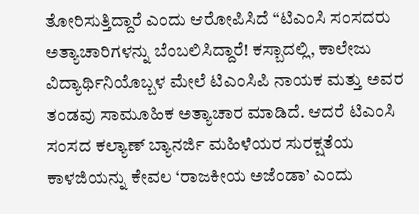ತೋರಿಸುತ್ತಿದ್ದಾರೆ ಎಂದು ಆರೋಪಿಸಿದೆ “ಟಿಎಂಸಿ ಸಂಸದರು ಅತ್ಯಾಚಾರಿಗಳನ್ನು ಬೆಂಬಲಿಸಿದ್ದಾರೆ! ಕಸ್ಬಾದಲ್ಲಿ, ಕಾಲೇಜು ವಿದ್ಯಾರ್ಥಿನಿಯೊಬ್ಬಳ ಮೇಲೆ ಟಿಎಂಸಿಪಿ ನಾಯಕ ಮತ್ತು ಅವರ ತಂಡವು ಸಾಮೂಹಿಕ ಅತ್ಯಾಚಾರ ಮಾಡಿದೆ. ಆದರೆ ಟಿಎಂಸಿ ಸಂಸದ ಕಲ್ಯಾಣ್ ಬ್ಯಾನರ್ಜಿ ಮಹಿಳೆಯರ ಸುರಕ್ಷತೆಯ ಕಾಳಜಿಯನ್ನು ಕೇವಲ ‘ರಾಜಕೀಯ ಅಜೆಂಡಾ’ ಎಂದು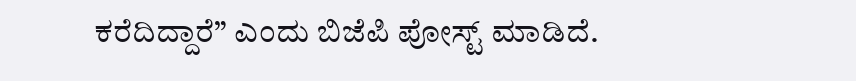ಕರೆದಿದ್ದಾರೆ” ಎಂದು ಬಿಜೆಪಿ ಪೋಸ್ಟ್ ಮಾಡಿದೆ.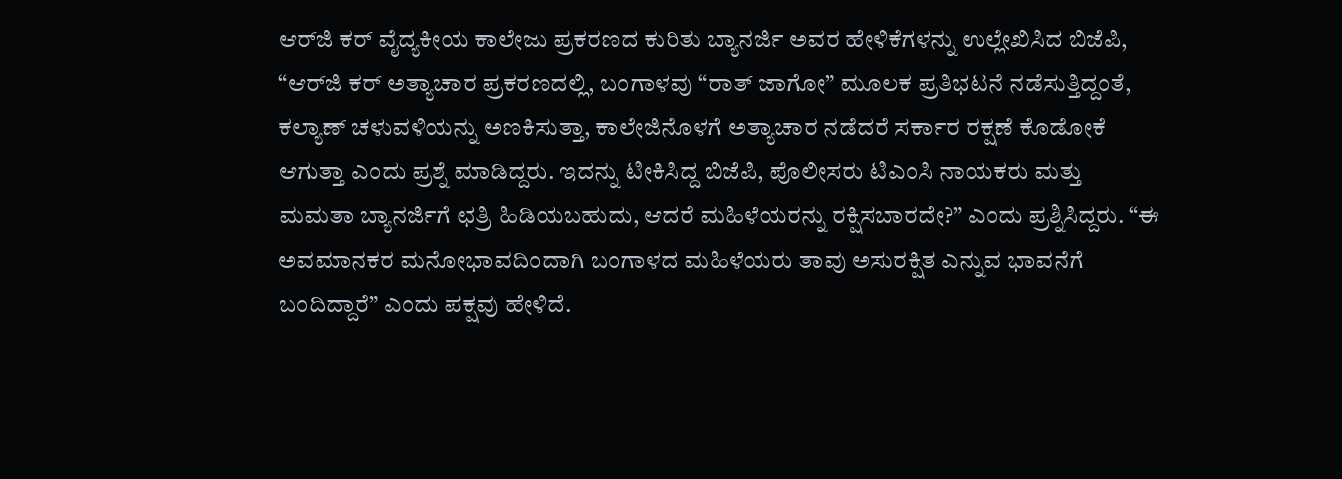ಆರ್‌ಜಿ ಕರ್ ವೈದ್ಯಕೀಯ ಕಾಲೇಜು ಪ್ರಕರಣದ ಕುರಿತು ಬ್ಯಾನರ್ಜಿ ಅವರ ಹೇಳಿಕೆಗಳನ್ನು ಉಲ್ಲೇಖಿಸಿದ ಬಿಜೆಪಿ, “ಆರ್‌ಜಿ ಕರ್ ಅತ್ಯಾಚಾರ ಪ್ರಕರಣದಲ್ಲಿ, ಬಂಗಾಳವು “ರಾತ್ ಜಾಗೋ” ಮೂಲಕ ಪ್ರತಿಭಟನೆ ನಡೆಸುತ್ತಿದ್ದಂತೆ, ಕಲ್ಯಾಣ್ ಚಳುವಳಿಯನ್ನು ಅಣಕಿಸುತ್ತಾ, ಕಾಲೇಜಿನೊಳಗೆ ಅತ್ಯಾಚಾರ ನಡೆದರೆ ಸರ್ಕಾರ ರಕ್ಷಣೆ ಕೊಡೋಕೆ ಆಗುತ್ತಾ ಎಂದು ಪ್ರಶ್ನೆ ಮಾಡಿದ್ದರು. ಇದನ್ನು ಟೀಕಿಸಿದ್ದ ಬಿಜೆಪಿ, ಪೊಲೀಸರು ಟಿಎಂಸಿ ನಾಯಕರು ಮತ್ತು ಮಮತಾ ಬ್ಯಾನರ್ಜಿಗೆ ಛತ್ರಿ ಹಿಡಿಯಬಹುದು, ಆದರೆ ಮಹಿಳೆಯರನ್ನು ರಕ್ಷಿಸಬಾರದೇ?” ಎಂದು ಪ್ರಶ್ನಿಸಿದ್ದರು. “ಈ ಅವಮಾನಕರ ಮನೋಭಾವದಿಂದಾಗಿ ಬಂಗಾಳದ ಮಹಿಳೆಯರು ತಾವು ಅಸುರಕ್ಷಿತ ಎನ್ನುವ ಭಾವನೆಗೆ ಬಂದಿದ್ದಾರೆ” ಎಂದು ಪಕ್ಷವು ಹೇಳಿದೆ.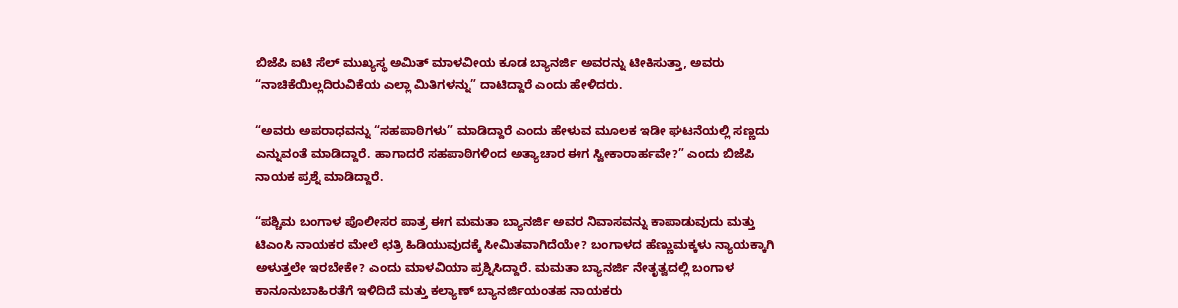ಬಿಜೆಪಿ ಐಟಿ ಸೆಲ್ ಮುಖ್ಯಸ್ಥ ಅಮಿತ್ ಮಾಳವೀಯ ಕೂಡ ಬ್ಯಾನರ್ಜಿ ಅವರನ್ನು ಟೀಕಿಸುತ್ತಾ, ಅವರು “ನಾಚಿಕೆಯಿಲ್ಲದಿರುವಿಕೆಯ ಎಲ್ಲಾ ಮಿತಿಗಳನ್ನು” ದಾಟಿದ್ದಾರೆ ಎಂದು ಹೇಳಿದರು.

“ಅವರು ಅಪರಾಧವನ್ನು “ಸಹಪಾಠಿಗಳು” ಮಾಡಿದ್ದಾರೆ ಎಂದು ಹೇಳುವ ಮೂಲಕ ಇಡೀ ಘಟನೆಯಲ್ಲಿ ಸಣ್ಣದು ಎನ್ನುವಂತೆ ಮಾಡಿದ್ದಾರೆ. ಹಾಗಾದರೆ ಸಹಪಾಠಿಗಳಿಂದ ಅತ್ಯಾಚಾರ ಈಗ ಸ್ವೀಕಾರಾರ್ಹವೇ?” ಎಂದು ಬಿಜೆಪಿ ನಾಯಕ ಪ್ರಶ್ನೆ ಮಾಡಿದ್ದಾರೆ.

“ಪಶ್ಚಿಮ ಬಂಗಾಳ ಪೊಲೀಸರ ಪಾತ್ರ ಈಗ ಮಮತಾ ಬ್ಯಾನರ್ಜಿ ಅವರ ನಿವಾಸವನ್ನು ಕಾಪಾಡುವುದು ಮತ್ತು ಟಿಎಂಸಿ ನಾಯಕರ ಮೇಲೆ ಛತ್ರಿ ಹಿಡಿಯುವುದಕ್ಕೆ ಸೀಮಿತವಾಗಿದೆಯೇ? ಬಂಗಾಳದ ಹೆಣ್ಣುಮಕ್ಕಳು ನ್ಯಾಯಕ್ಕಾಗಿ ಅಳುತ್ತಲೇ ಇರಬೇಕೇ? ಎಂದು ಮಾಳವಿಯಾ ಪ್ರಶ್ನಿಸಿದ್ದಾರೆ. ಮಮತಾ ಬ್ಯಾನರ್ಜಿ ನೇತೃತ್ವದಲ್ಲಿ ಬಂಗಾಳ ಕಾನೂನುಬಾಹಿರತೆಗೆ ಇಳಿದಿದೆ ಮತ್ತು ಕಲ್ಯಾಣ್ ಬ್ಯಾನರ್ಜಿಯಂತಹ ನಾಯಕರು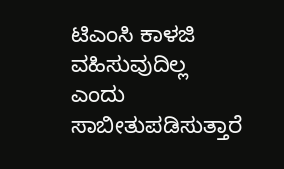ಟಿಎಂಸಿ ಕಾಳಜಿ ವಹಿಸುವುದಿಲ್ಲ ಎಂದು ಸಾಬೀತುಪಡಿಸುತ್ತಾರೆ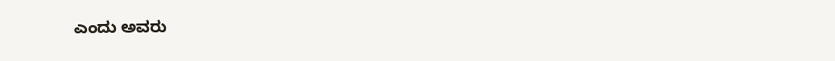ಎಂದು ಅವರು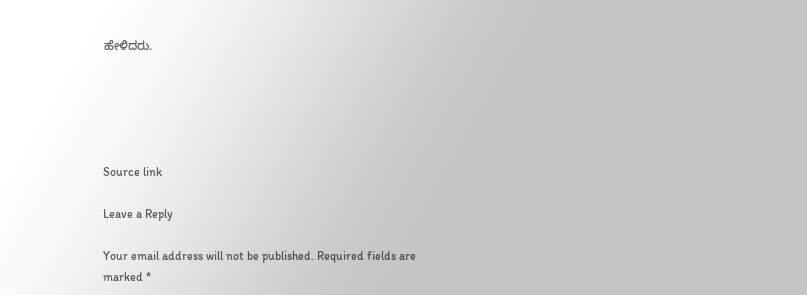ಹೇಳಿದರು.





Source link

Leave a Reply

Your email address will not be published. Required fields are marked *